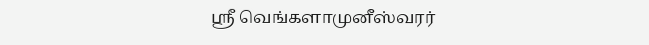ஸ்ரீ வெங்களாமுனீஸ்வரர்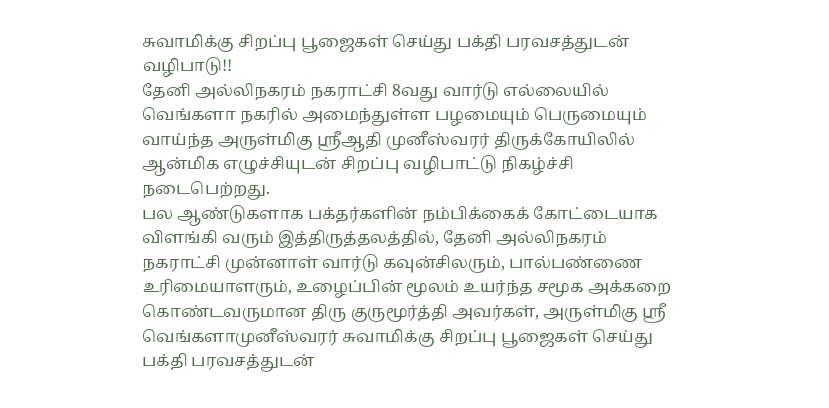சுவாமிக்கு சிறப்பு பூஜைகள் செய்து பக்தி பரவசத்துடன் வழிபாடு!!
தேனி அல்லிநகரம் நகராட்சி 8வது வார்டு எல்லையில் வெங்களா நகரில் அமைந்துள்ள பழமையும் பெருமையும் வாய்ந்த அருள்மிகு ஸ்ரீஆதி முனீஸ்வரர் திருக்கோயிலில் ஆன்மிக எழுச்சியுடன் சிறப்பு வழிபாட்டு நிகழ்ச்சி நடைபெற்றது.
பல ஆண்டுகளாக பக்தர்களின் நம்பிக்கைக் கோட்டையாக விளங்கி வரும் இத்திருத்தலத்தில், தேனி அல்லிநகரம் நகராட்சி முன்னாள் வார்டு கவுன்சிலரும், பால்பண்ணை உரிமையாளரும், உழைப்பின் மூலம் உயர்ந்த சமூக அக்கறை கொண்டவருமான திரு குருமூர்த்தி அவர்கள், அருள்மிகு ஸ்ரீ வெங்களாமுனீஸ்வரர் சுவாமிக்கு சிறப்பு பூஜைகள் செய்து பக்தி பரவசத்துடன்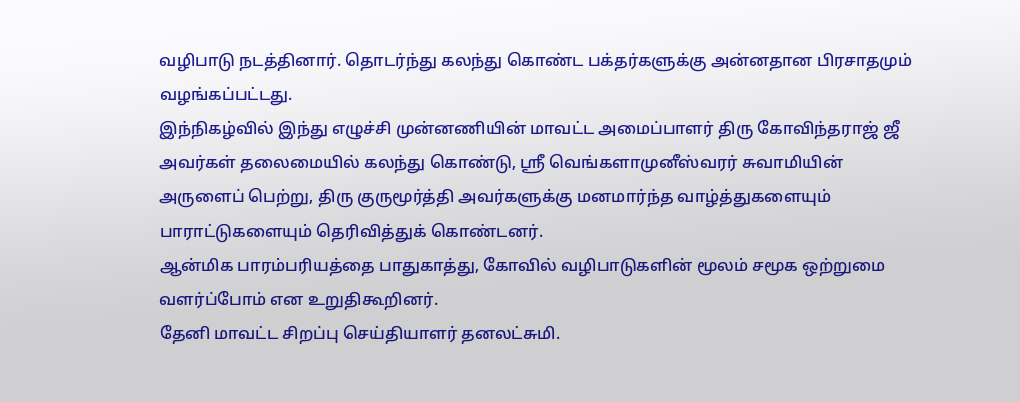வழிபாடு நடத்தினார். தொடர்ந்து கலந்து கொண்ட பக்தர்களுக்கு அன்னதான பிரசாதமும் வழங்கப்பட்டது.
இந்நிகழ்வில் இந்து எழுச்சி முன்னணியின் மாவட்ட அமைப்பாளர் திரு கோவிந்தராஜ் ஜீ அவர்கள் தலைமையில் கலந்து கொண்டு, ஸ்ரீ வெங்களாமுனீஸ்வரர் சுவாமியின் அருளைப் பெற்று, திரு குருமூர்த்தி அவர்களுக்கு மனமார்ந்த வாழ்த்துகளையும் பாராட்டுகளையும் தெரிவித்துக் கொண்டனர்.
ஆன்மிக பாரம்பரியத்தை பாதுகாத்து, கோவில் வழிபாடுகளின் மூலம் சமூக ஒற்றுமை வளர்ப்போம் என உறுதிகூறினர்.
தேனி மாவட்ட சிறப்பு செய்தியாளர் தனலட்சுமி.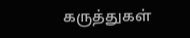கருத்துகள்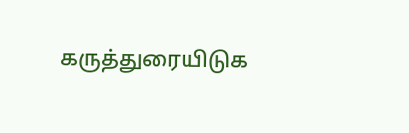கருத்துரையிடுக